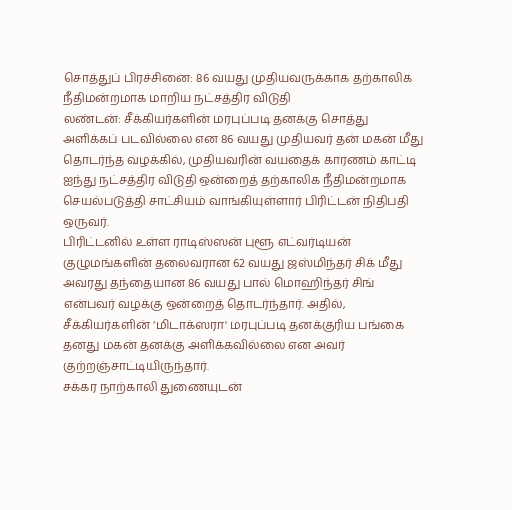சொத்துப் பிரச்சினை: 86 வயது முதியவருக்காக தற்காலிக நீதிமன்றமாக மாறிய நட்சத்திர விடுதி
லண்டன்: சீக்கியர்களின் மரபுப்படி தனக்கு சொத்து அளிக்கப் படவில்லை என 86 வயது முதியவர் தன் மகன் மீது தொடர்ந்த வழக்கில், முதியவரின் வயதைக் காரணம் காட்டி ஐந்து நட்சத்திர விடுதி ஒன்றைத் தற்காலிக நீதிமன்றமாக செயல்படுத்தி சாட்சியம் வாங்கியுள்ளார் பிரிட்டன் நிதிபதி ஒருவர்.
பிரிட்டனில் உள்ள ராடிஸ்ஸன் புளூ எட்வர்டியன் குழுமங்களின் தலைவரான 62 வயது ஜஸ்மிந்தர் சிக் மீது அவரது தந்தையான 86 வயது பால் மொஹிந்தர் சிங் என்பவர் வழக்கு ஒன்றைத் தொடர்ந்தார். அதில், சீக்கியர்களின் ‘மிடாக்ஸரா' மரபுப்படி தனக்குரிய பங்கை தனது மகன் தனக்கு அளிக்கவில்லை என அவர் குற்றஞ்சாட்டியிருந்தார்.
சக்கர நாற்காலி துணையுடன்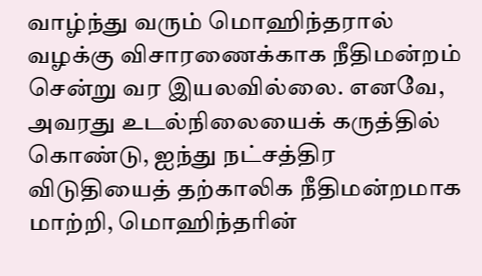வாழ்ந்து வரும் மொஹிந்தரால் வழக்கு விசாரணைக்காக நீதிமன்றம் சென்று வர இயலவில்லை. எனவே, அவரது உடல்நிலையைக் கருத்தில் கொண்டு, ஐந்து நட்சத்திர விடுதியைத் தற்காலிக நீதிமன்றமாக மாற்றி, மொஹிந்தரின்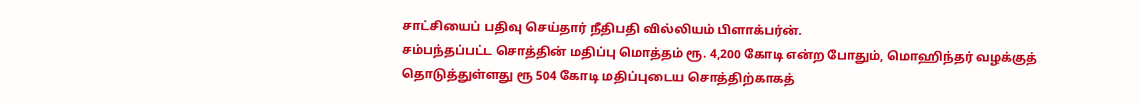சாட்சியைப் பதிவு செய்தார் நீதிபதி வில்லியம் பிளாக்பர்ன்.
சம்பந்தப்பட்ட சொத்தின் மதிப்பு மொத்தம் ரூ. 4,200 கோடி என்ற போதும், மொஹிந்தர் வழக்குத் தொடுத்துள்ளது ரூ 504 கோடி மதிப்புடைய சொத்திற்காகத்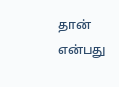தான் என்பது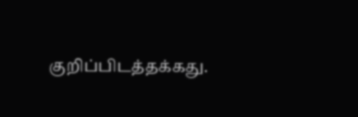குறிப்பிடத்தக்கது.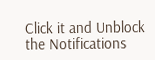Click it and Unblock the Notifications